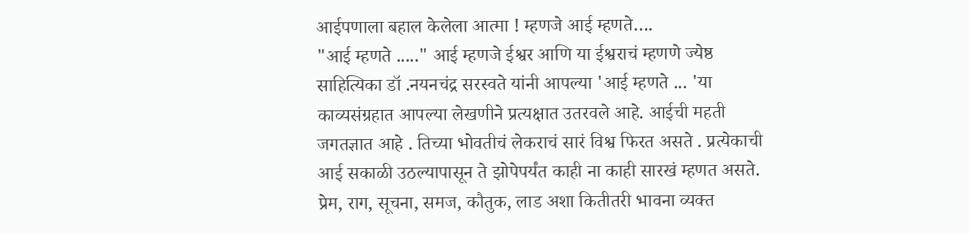आईपणाला बहाल केलेला आत्मा ! म्हणजे आई म्हणते….
"आई म्हणते ....." आई म्हणजे ईश्वर आणि या ईश्वराचं म्हणणे ज्येष्ठ साहित्यिका डॉ .नयनचंद्र सरस्वते यांनी आपल्या 'आई म्हणते ... 'या काव्यसंग्रहात आपल्या लेखणीने प्रत्यक्षात उतरवले आहे. आईची महती जगतज्ञात आहे . तिच्या भोवतीचं लेकराचं सारं विश्व फिरत असते . प्रत्येकाची आई सकाळी उठल्यापासून ते झोपेपर्यंत काही ना काही सारखं म्हणत असते. प्रेम, राग, सूचना, समज, कौतुक, लाड अशा कितीतरी भावना व्यक्त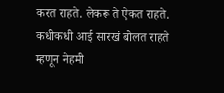करत राहते. लेकरू ते ऐकत राहते. कधीकधी आई सारखं बोलत राहते म्हणून नेहमी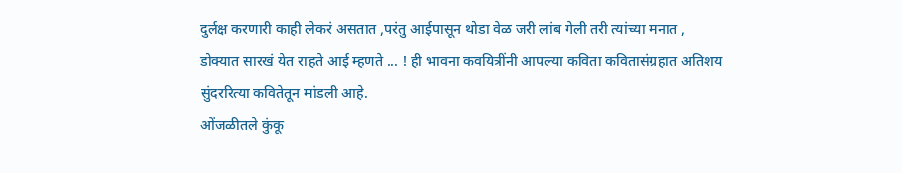दुर्लक्ष करणारी काही लेकरं असतात ,परंतु आईपासून थोडा वेळ जरी लांब गेली तरी त्यांच्या मनात , डोक्यात सारखं येत राहते आई म्हणते ... ! ही भावना कवयित्रींनी आपल्या कविता कवितासंग्रहात अतिशय सुंदररित्या कवितेतून मांडली आहे.
ओंजळीतले कुंकू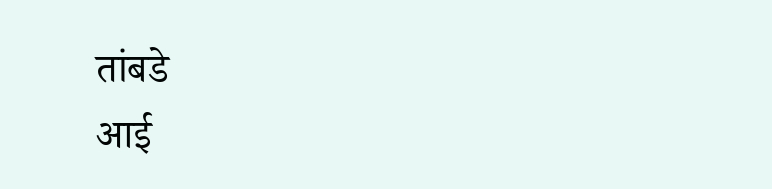तांबडे
आई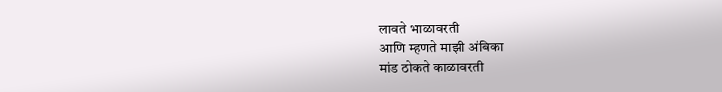लावते भाळावरती
आणि म्हणते माझी अंबिका
मांड ठोकते काळावरती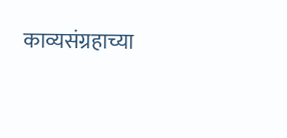काव्यसंग्रहाच्या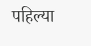पहिल्या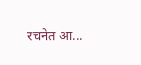रचनेत आ...